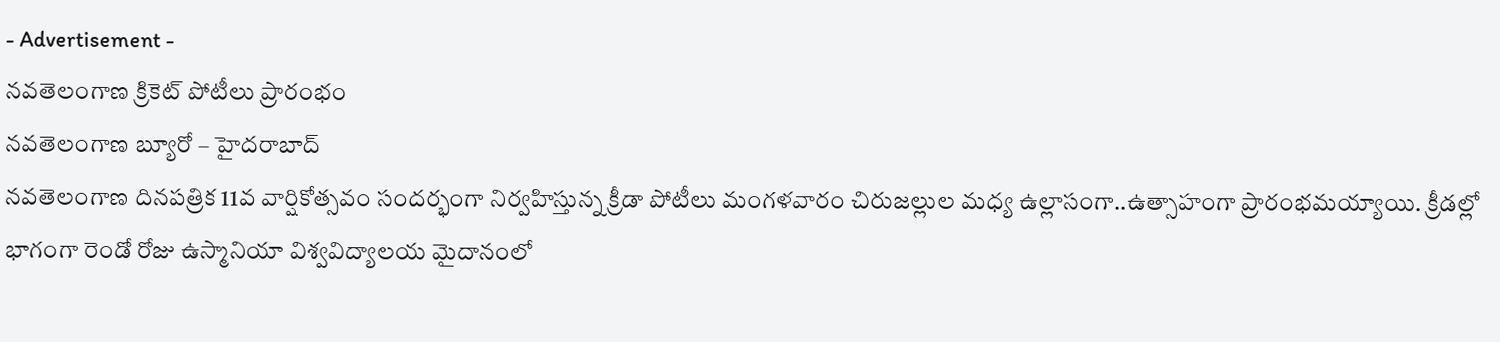- Advertisement -
నవతెలంగాణ క్రికెట్ పోటీలు ప్రారంభం
నవతెలంగాణ బ్యూరో – హైదరాబాద్
నవతెలంగాణ దినపత్రిక 11వ వార్షికోత్సవం సందర్భంగా నిర్వహిస్తున్న క్రీడా పోటీలు మంగళవారం చిరుజల్లుల మధ్య ఉల్లాసంగా..ఉత్సాహంగా ప్రారంభమయ్యాయి. క్రీడల్లో భాగంగా రెండో రోజు ఉస్మానియా విశ్వవిద్యాలయ మైదానంలో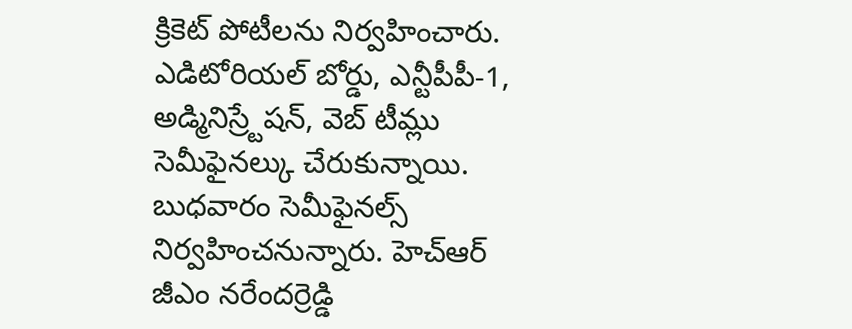క్రికెట్ పోటీలను నిర్వహించారు. ఎడిటోరియల్ బోర్డు, ఎన్టీపీపీ-1, అడ్మినిస్ర్టేషన్, వెబ్ టీమ్లు సెమీఫైనల్కు చేరుకున్నాయి. బుధవారం సెమీఫైనల్స్ నిర్వహించనున్నారు. హెచ్ఆర్ జీఎం నరేందర్రెడ్డి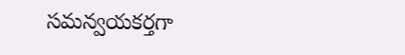సమన్వయకర్తగా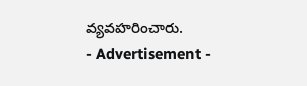వ్యవహరించారు.
- Advertisement -